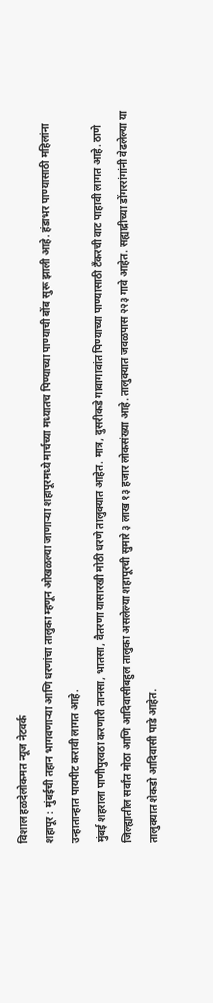विशाल हळदेलोकमत न्यूज नेटवर्क
शहापूर : मुंबईची तहान भागवणाऱ्या आणि धरणांचा तालुका म्हणून ओखळल्या जाणाऱ्या शहापूरमध्ये मार्चच्या मध्यातच पिण्याच्या पाण्याची बोंब सुरू झाली आहे. हंडाभर पाण्यासाठी महिलांना उन्हातान्हात पायपीट करावी लागत आहे.
मुंबई शहराला पाणीपुरवठा करणारी तानसा, भातसा, वैतरणा यासारखी मोठी धरणे तालुक्यात आहेत. मात्र, दुसरीकडे गावागावांत पिण्याच्या पाण्यासाठी टँकरची वाट पाहावी लागत आहे. ठाणे जिल्ह्यातील सर्वांत मोठा आणि आदिवासीबहुल तालुका असलेल्या शहापूरची सुमारे ३ लाख १३ हजार लोकसंख्या आहे. तालुक्यात जवळपास २२३ गावे आहेत. सह्याद्रीच्या डोंगररांगांनी वेढलेल्या या तालुक्यात शेकडो आदिवासी पाडे आहेत.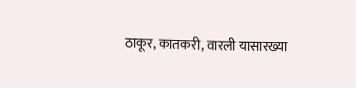ठाकूर, कातकरी, वारली यासारख्या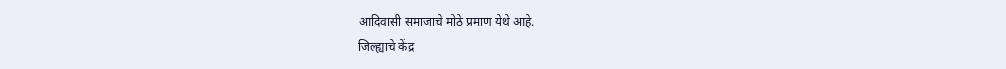आदिवासी समाजाचे मोठे प्रमाण येथे आहे.
जिल्ह्याचे केंद्र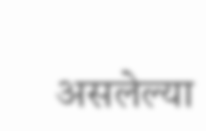असलेल्या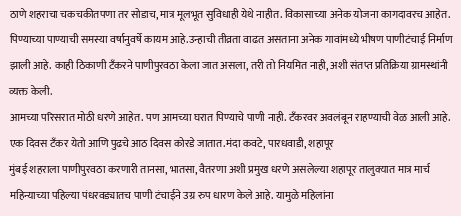ठाणे शहराचा चकचकीतपणा तर सोडाच, मात्र मूलभूत सुविधाही येथे नाहीत. विकासाच्या अनेक योजना कागदावरच आहेत. पिण्याच्या पाण्याची समस्या वर्षानुवर्षे कायम आहे.उन्हाची तीव्रता वाढत असताना अनेक गावांमध्ये भीषण पाणीटंचाई निर्माण झाली आहे. काही ठिकाणी टँकरने पाणीपुरवठा केला जात असला, तरी तो नियमित नाही, अशी संतप्त प्रतिक्रिया ग्रामस्थांनी व्यक्त केली.
आमच्या परिसरात मोठी धरणे आहेत. पण आमच्या घरात पिण्याचे पाणी नाही. टँकरवर अवलंबून राहण्याची वेळ आली आहे. एक दिवस टँकर येतो आणि पुढचे आठ दिवस कोरडे जातात.मंदा कवटे, पारधवाडी, शहापूर
मुंबई शहराला पाणीपुरवठा करणारी तानसा, भातसा, वैतरणा अशी प्रमुख धरणे असलेल्या शहापूर तालुक्यात मात्र मार्च महिन्याच्या पहिल्या पंधरवड्यातच पाणी टंचाईने उग्र रुप धारण केले आहे. यामुळे महिलांना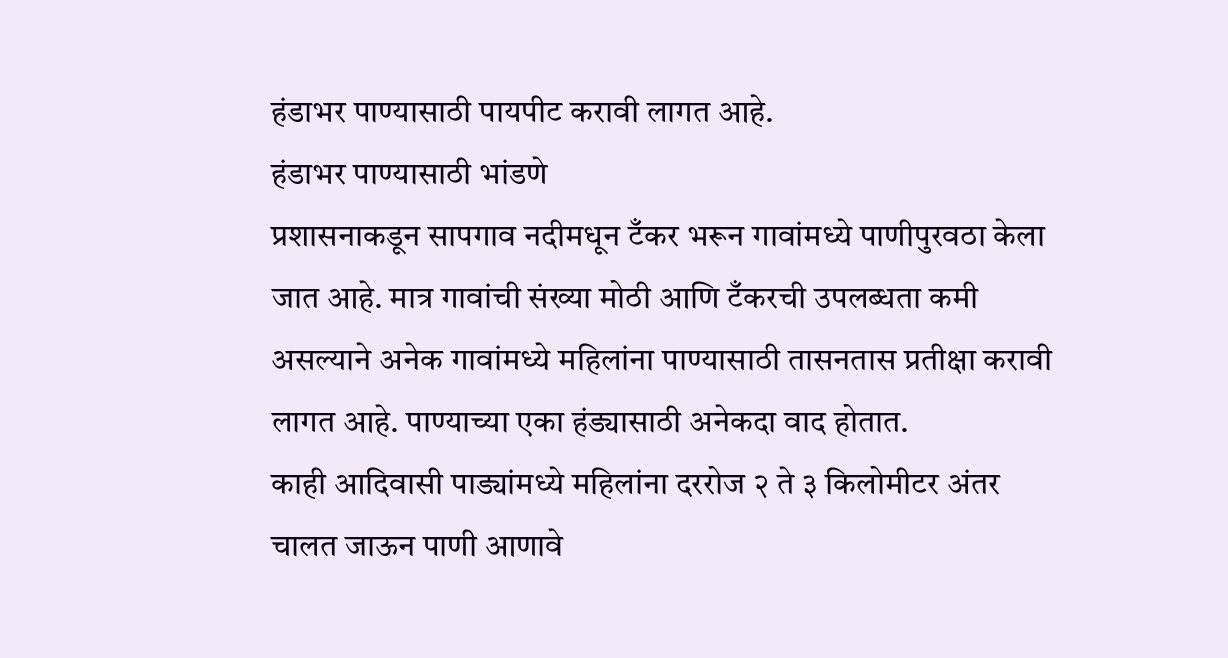हंडाभर पाण्यासाठी पायपीट करावी लागत आहे.
हंडाभर पाण्यासाठी भांडणे
प्रशासनाकडून सापगाव नदीमधून टँकर भरून गावांमध्ये पाणीपुरवठा केला जात आहे. मात्र गावांची संख्या मोठी आणि टँकरची उपलब्धता कमी असल्याने अनेक गावांमध्ये महिलांना पाण्यासाठी तासनतास प्रतीक्षा करावी लागत आहे. पाण्याच्या एका हंड्यासाठी अनेकदा वाद होतात.
काही आदिवासी पाड्यांमध्ये महिलांना दररोज २ ते ३ किलोमीटर अंतर चालत जाऊन पाणी आणावे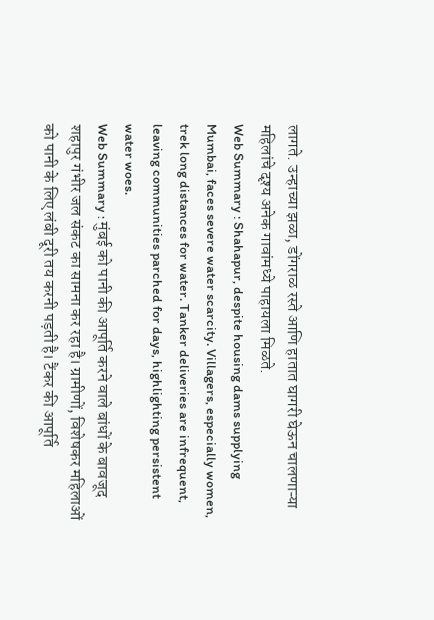लागते. उन्हाच्या झळा, डोंगराळ रस्ते आणि हातात घागरी घेऊन चालणाऱ्या महिलांचे दृश्य अनेक गावांमध्ये पाहायला मिळते.
Web Summary : Shahapur, despite housing dams supplying Mumbai, faces severe water scarcity. Villagers, especially women, trek long distances for water. Tanker deliveries are infrequent, leaving communities parched for days, highlighting persistent water woes.
Web Summary : मुंबई को पानी की आपूर्ति करने वाले बांधों के बावजूद शहापुर गंभीर जल संकट का सामना कर रहा है। ग्रामीणों, विशेषकर महिलाओं को पानी के लिए लंबी दूरी तय करनी पड़ती है। टैंकर की आपूर्ति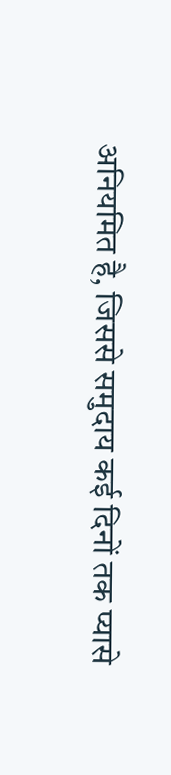अनियमित है, जिससे समुदाय कई दिनों तक प्यासे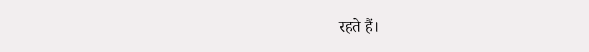रहते हैं।